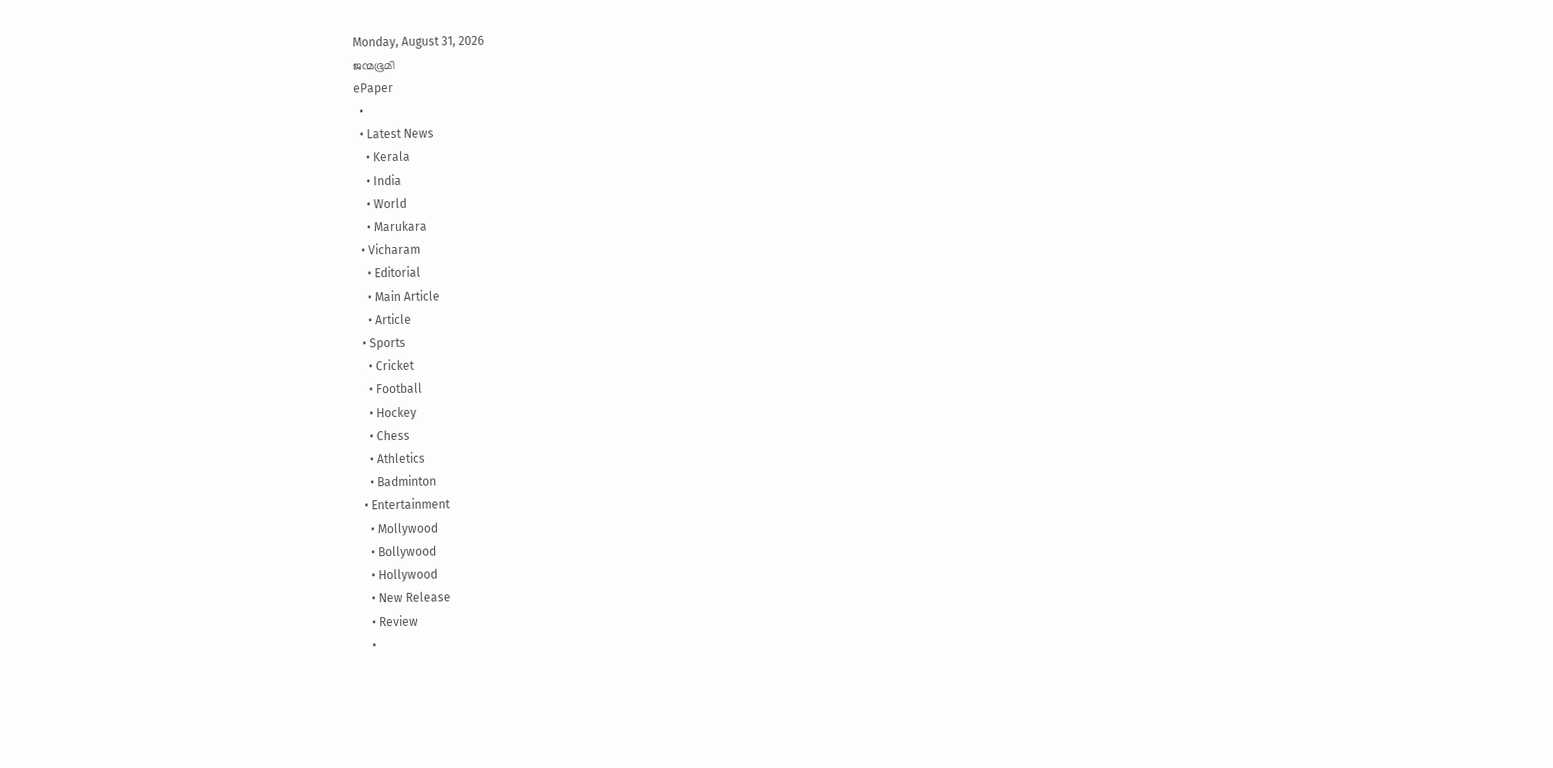Monday, August 31, 2026
ജന്മഭൂമി
ePaper
  •
  • Latest News
    • Kerala
    • India
    • World
    • Marukara
  • Vicharam
    • Editorial
    • Main Article
    • Article
  • Sports
    • Cricket
    • Football
    • Hockey
    • Chess
    • Athletics
    • Badminton
  • Entertainment
    • Mollywood
    • Bollywood
    • Hollywood
    • New Release
    • Review
    •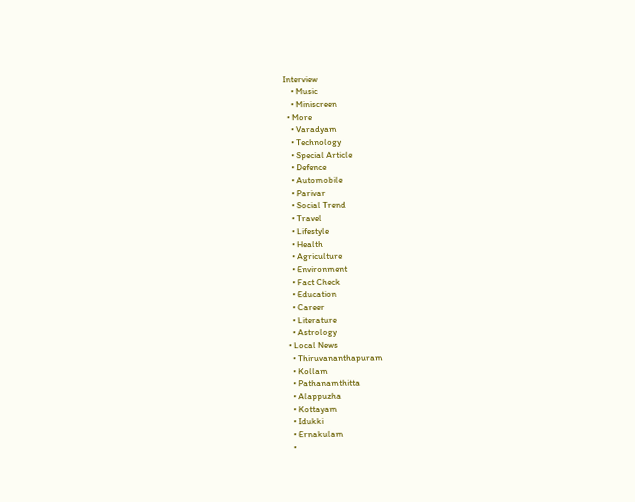Interview
    • Music
    • Miniscreen
  • More
    • Varadyam
    • Technology
    • Special Article
    • Defence
    • Automobile
    • Parivar
    • Social Trend
    • Travel
    • Lifestyle
    • Health
    • Agriculture
    • Environment
    • Fact Check
    • Education
    • Career
    • Literature
    • Astrology
  • Local News
    • Thiruvananthapuram
    • Kollam
    • Pathanamthitta
    • Alappuzha
    • Kottayam
    • Idukki
    • Ernakulam
    •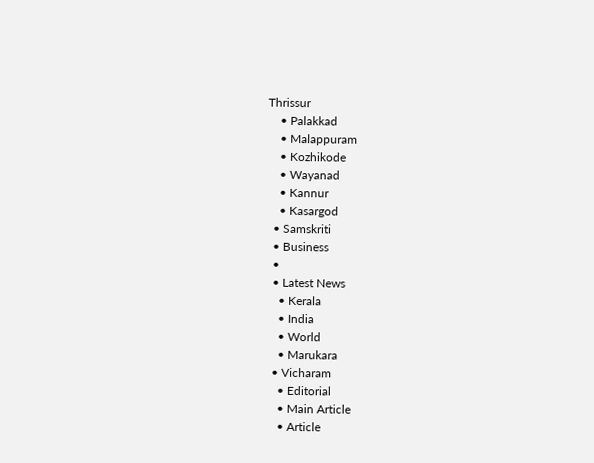Thrissur
    • Palakkad
    • Malappuram
    • Kozhikode
    • Wayanad
    • Kannur
    • Kasargod
  • Samskriti
  • Business
  •
  • Latest News
    • Kerala
    • India
    • World
    • Marukara
  • Vicharam
    • Editorial
    • Main Article
    • Article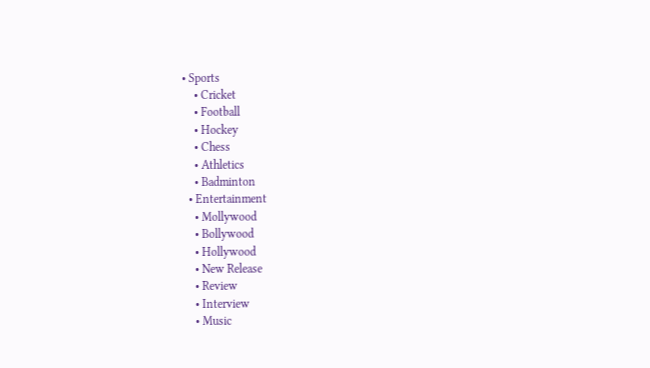• Sports
    • Cricket
    • Football
    • Hockey
    • Chess
    • Athletics
    • Badminton
  • Entertainment
    • Mollywood
    • Bollywood
    • Hollywood
    • New Release
    • Review
    • Interview
    • Music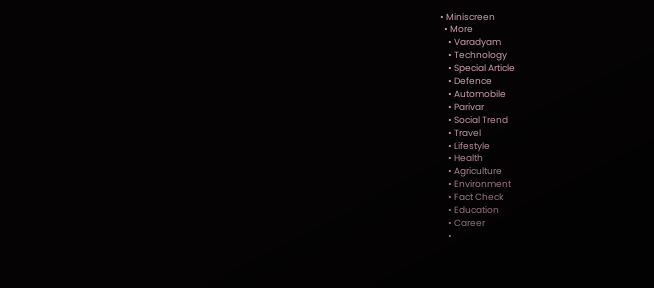• Miniscreen
  • More
    • Varadyam
    • Technology
    • Special Article
    • Defence
    • Automobile
    • Parivar
    • Social Trend
    • Travel
    • Lifestyle
    • Health
    • Agriculture
    • Environment
    • Fact Check
    • Education
    • Career
    •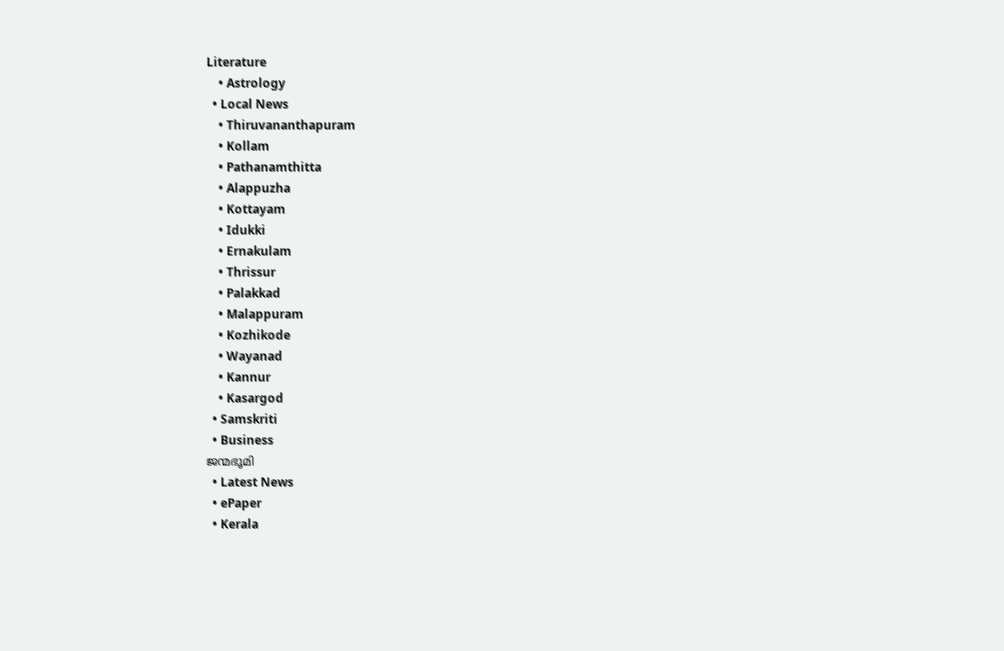Literature
    • Astrology
  • Local News
    • Thiruvananthapuram
    • Kollam
    • Pathanamthitta
    • Alappuzha
    • Kottayam
    • Idukki
    • Ernakulam
    • Thrissur
    • Palakkad
    • Malappuram
    • Kozhikode
    • Wayanad
    • Kannur
    • Kasargod
  • Samskriti
  • Business
ജന്മഭൂമി
  • Latest News
  • ePaper
  • Kerala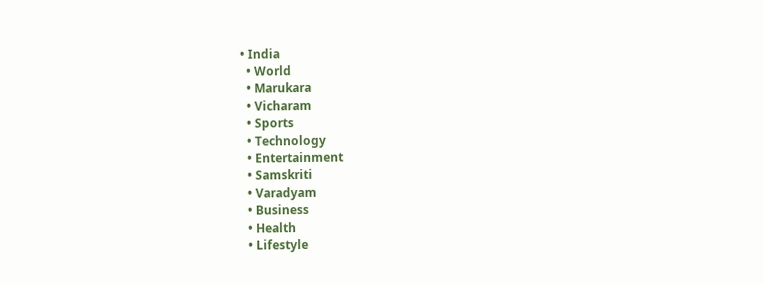• India
  • World
  • Marukara
  • Vicharam
  • Sports
  • Technology
  • Entertainment
  • Samskriti
  • Varadyam
  • Business
  • Health
  • Lifestyle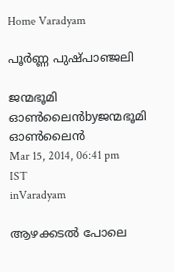Home Varadyam

പൂര്‍ണ്ണ പുഷ്പാഞ്ജലി

ജന്മഭൂമി ഓണ്‍ലൈന്‍byജന്മഭൂമി ഓണ്‍ലൈന്‍
Mar 15, 2014, 06:41 pm IST
inVaradyam

ആഴക്കടല്‍ പോലെ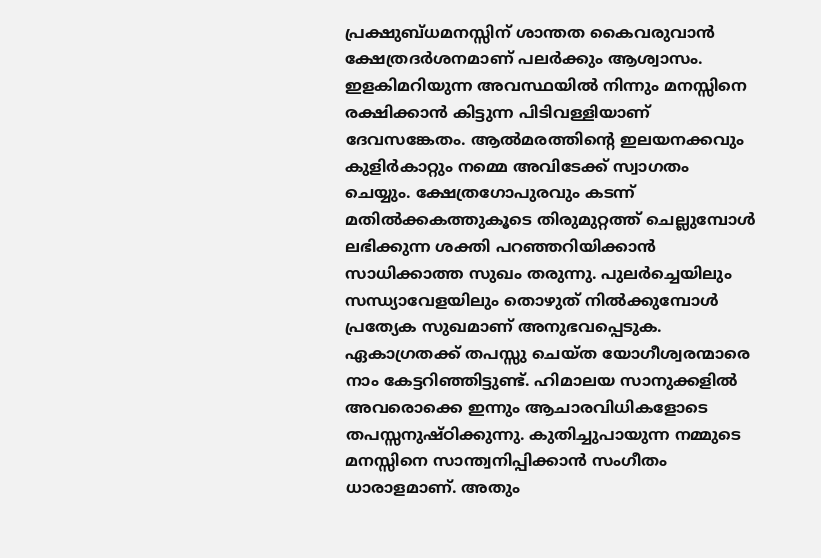പ്രക്ഷുബ്ധമനസ്സിന്‌ ശാന്തത കൈവരുവാന്‍ ക്ഷേത്രദര്‍ശനമാണ്‌ പലര്‍ക്കും ആശ്വാസം. ഇളകിമറിയുന്ന അവസ്ഥയില്‍ നിന്നും മനസ്സിനെ രക്ഷിക്കാന്‍ കിട്ടുന്ന പിടിവള്ളിയാണ്‌ ദേവസങ്കേതം. ആല്‍മരത്തിന്റെ ഇലയനക്കവും കുളിര്‍കാറ്റും നമ്മെ അവിടേക്ക്‌ സ്വാഗതം ചെയ്യും. ക്ഷേത്രഗോപുരവും കടന്ന്‌ മതില്‍ക്കകത്തുകൂടെ തിരുമുറ്റത്ത്‌ ചെല്ലുമ്പോള്‍ ലഭിക്കുന്ന ശക്തി പറഞ്ഞറിയിക്കാന്‍ സാധിക്കാത്ത സുഖം തരുന്നു. പുലര്‍ച്ചെയിലും സന്ധ്യാവേളയിലും തൊഴുത്‌ നില്‍ക്കുമ്പോള്‍ പ്രത്യേക സുഖമാണ്‌ അനുഭവപ്പെടുക. ഏകാഗ്രതക്ക്‌ തപസ്സു ചെയ്ത യോഗീശ്വരന്മാരെ നാം കേട്ടറിഞ്ഞിട്ടുണ്ട്‌. ഹിമാലയ സാനുക്കളില്‍ അവരൊക്കെ ഇന്നും ആചാരവിധികളോടെ തപസ്സനുഷ്ഠിക്കുന്നു. കുതിച്ചുപായുന്ന നമ്മുടെ മനസ്സിനെ സാന്ത്വനിപ്പിക്കാന്‍ സംഗീതം ധാരാളമാണ്‌. അതും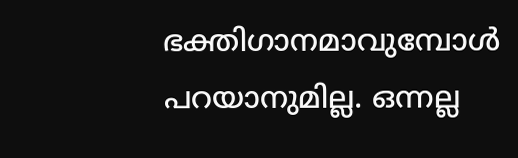ഭക്തിഗാനമാവുമ്പോള്‍ പറയാനുമില്ല. ഒന്നല്ല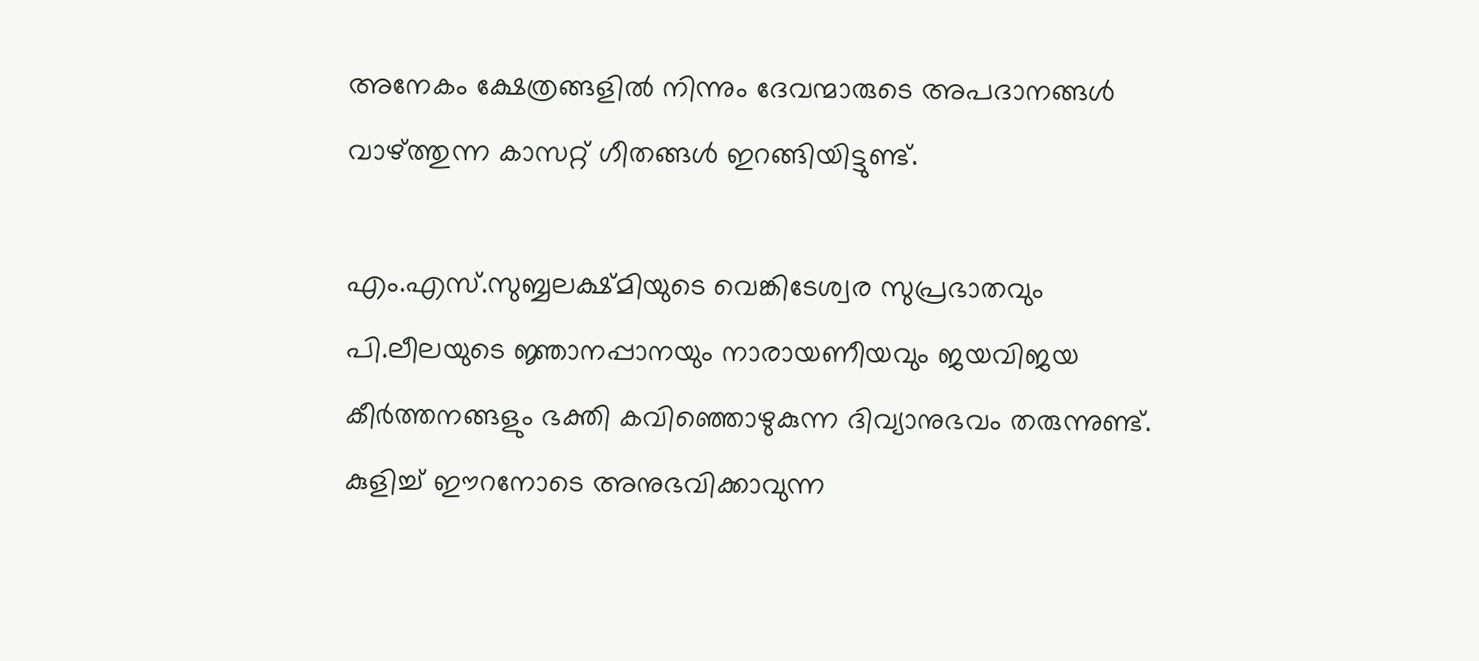അനേകം ക്ഷേത്രങ്ങളില്‍ നിന്നും ദേവന്മാരുടെ അപദാനങ്ങള്‍ വാഴ്‌ത്തുന്ന കാസറ്റ്‌ ഗീതങ്ങള്‍ ഇറങ്ങിയിട്ടുണ്ട്‌.

എം.എസ്‌.സുബ്ബലക്ഷ്മിയുടെ വെങ്കിടേശ്വര സുപ്രഭാതവും പി.ലീലയുടെ ജ്ഞാനപ്പാനയും നാരായണീയവും ജയവിജയ കീര്‍ത്തനങ്ങളും ഭക്തി കവിഞ്ഞൊഴുകുന്ന ദിവ്യാനുഭവം തരുന്നുണ്ട്‌. കുളിച്ച്‌ ഈറനോടെ അനുഭവിക്കാവുന്ന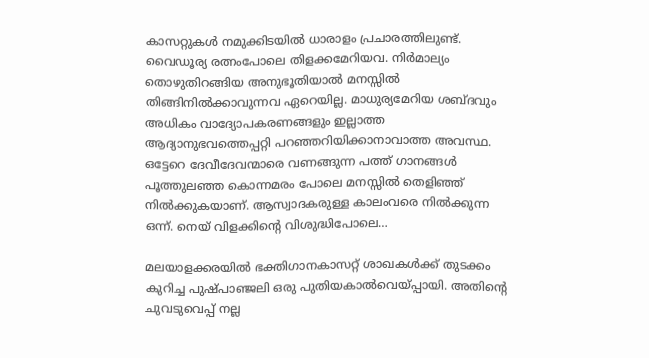കാസറ്റുകള്‍ നമുക്കിടയില്‍ ധാരാളം പ്രചാരത്തിലുണ്ട്‌. വൈഡൂര്യ രത്നംപോലെ തിളക്കമേറിയവ. നിര്‍മാല്യം തൊഴുതിറങ്ങിയ അനുഭൂതിയാല്‍ മനസ്സില്‍ തിങ്ങിനില്‍ക്കാവുന്നവ ഏറെയില്ല. മാധുര്യമേറിയ ശബ്ദവും അധികം വാദ്യോപകരണങ്ങളും ഇല്ലാത്ത ആദ്യാനുഭവത്തെപ്പറ്റി പറഞ്ഞറിയിക്കാനാവാത്ത അവസ്ഥ. ഒട്ടേറെ ദേവീദേവന്മാരെ വണങ്ങുന്ന പത്ത്‌ ഗാനങ്ങള്‍ പൂത്തുലഞ്ഞ കൊന്നമരം പോലെ മനസ്സില്‍ തെളിഞ്ഞ്‌ നില്‍ക്കുകയാണ്‌. ആസ്വാദകരുള്ള കാലംവരെ നില്‍ക്കുന്ന ഒന്ന്‌. നെയ്‌ വിളക്കിന്റെ വിശുദ്ധിപോലെ…

മലയാളക്കരയില്‍ ഭക്തിഗാനകാസറ്റ്‌ ശാഖകള്‍ക്ക്‌ തുടക്കം കുറിച്ച പുഷ്പാഞ്ജലി ഒരു പുതിയകാല്‍വെയ്‌പ്പായി. അതിന്റെ ചുവടുവെപ്പ്‌ നല്ല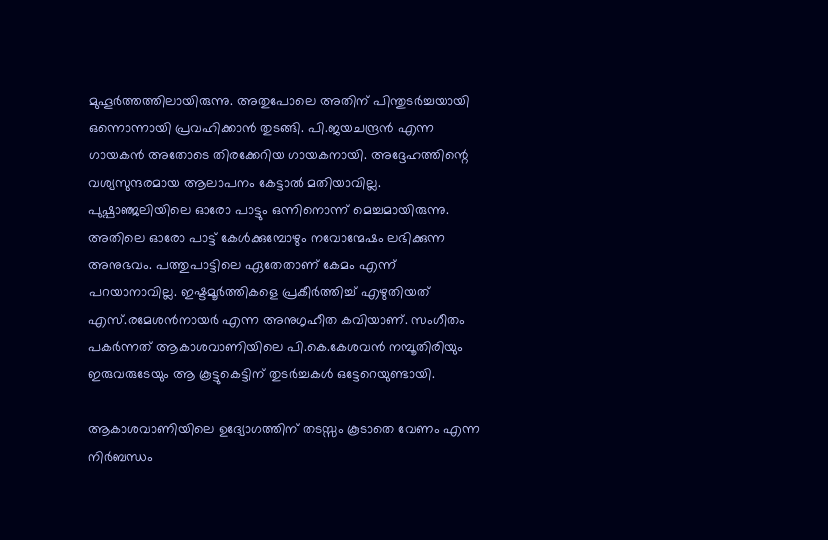മുഹൂര്‍ത്തത്തിലായിരുന്നു. അതുപോലെ അതിന്‌ പിന്തുടര്‍ച്ചയായി ഒന്നൊന്നായി പ്രവഹിക്കാന്‍ തുടങ്ങി. പി.ജയചന്ദ്രന്‍ എന്ന ഗായകന്‍ അതോടെ തിരക്കേറിയ ഗായകനായി. അദ്ദേഹത്തിന്റെ വശ്യസുന്ദരമായ ആലാപനം കേട്ടാല്‍ മതിയാവില്ല. പുഷ്പാഞ്ജലിയിലെ ഓരോ പാട്ടും ഒന്നിനൊന്ന്‌ മെച്ചമായിരുന്നു. അതിലെ ഓരോ പാട്ട്‌ കേള്‍ക്കുമ്പോഴും നവോന്മേഷം ലഭിക്കുന്ന അനുഭവം. പത്തുപാട്ടിലെ ഏതേതാണ്‌ കേമം എന്ന്‌ പറയാനാവില്ല. ഇഷ്ടമൂര്‍ത്തികളെ പ്രകീര്‍ത്തിച്ച്‌ എഴുതിയത്‌ എസ്‌.രമേശന്‍നായര്‍ എന്ന അനുഗൃഹീത കവിയാണ്‌. സംഗീതം പകര്‍ന്നത്‌ ആകാശവാണിയിലെ പി.കെ.കേശവന്‍ നമ്പൂതിരിയും ഇരുവരുടേയും ആ കൂട്ടുകെട്ടിന്‌ തുടര്‍ച്ചകള്‍ ഒട്ടേറെയുണ്ടായി.

ആകാശവാണിയിലെ ഉദ്യോഗത്തിന്‌ തടസ്സം കൂടാതെ വേണം എന്ന നിര്‍ബന്ധം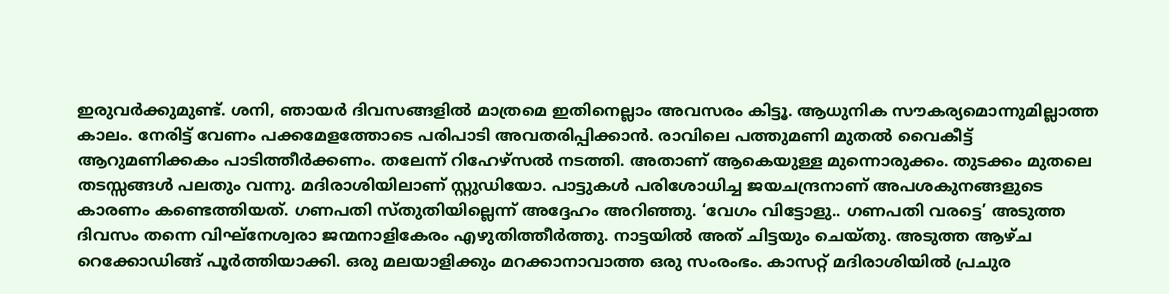ഇരുവര്‍ക്കുമുണ്ട്‌. ശനി, ഞായര്‍ ദിവസങ്ങളില്‍ മാത്രമെ ഇതിനെല്ലാം അവസരം കിട്ടൂ. ആധുനിക സൗകര്യമൊന്നുമില്ലാത്ത കാലം. നേരിട്ട്‌ വേണം പക്കമേളത്തോടെ പരിപാടി അവതരിപ്പിക്കാന്‍. രാവിലെ പത്തുമണി മുതല്‍ വൈകീട്ട്‌ ആറുമണിക്കകം പാടിത്തീര്‍ക്കണം. തലേന്ന്‌ റിഹേഴ്സല്‍ നടത്തി. അതാണ്‌ ആകെയുള്ള മുന്നൊരുക്കം. തുടക്കം മുതലെ തടസ്സങ്ങള്‍ പലതും വന്നു. മദിരാശിയിലാണ്‌ സ്റ്റുഡിയോ. പാട്ടുകള്‍ പരിശോധിച്ച ജയചന്ദ്രനാണ്‌ അപശകുനങ്ങളുടെ കാരണം കണ്ടെത്തിയത്‌. ഗണപതി സ്തുതിയില്ലെന്ന്‌ അദ്ദേഹം അറിഞ്ഞു. ‘വേഗം വിട്ടോളു.. ഗണപതി വരട്ടെ’ അടുത്ത ദിവസം തന്നെ വിഘ്നേശ്വരാ ജന്മനാളികേരം എഴുതിത്തീര്‍ത്തു. നാട്ടയില്‍ അത്‌ ചിട്ടയും ചെയ്തു. അടുത്ത ആഴ്ച റെക്കോഡിങ്ങ്‌ പൂര്‍ത്തിയാക്കി. ഒരു മലയാളിക്കും മറക്കാനാവാത്ത ഒരു സംരംഭം. കാസറ്റ്‌ മദിരാശിയില്‍ പ്രചുര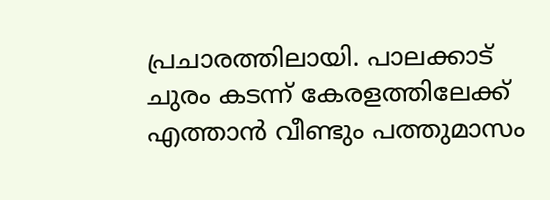പ്രചാരത്തിലായി. പാലക്കാട്‌ ചുരം കടന്ന്‌ കേരളത്തിലേക്ക്‌ എത്താന്‍ വീണ്ടും പത്തുമാസം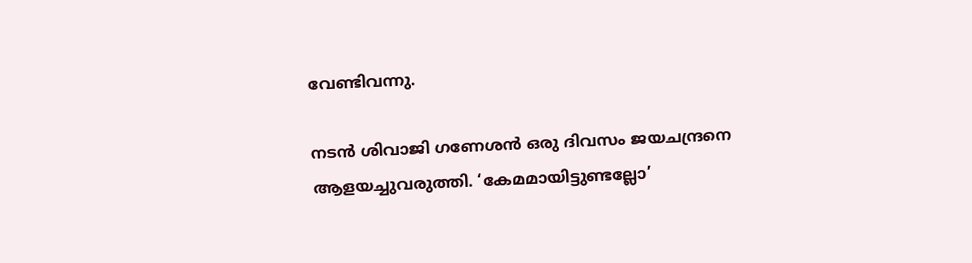വേണ്ടിവന്നു.

നടന്‍ ശിവാജി ഗണേശന്‍ ഒരു ദിവസം ജയചന്ദ്രനെ ആളയച്ചുവരുത്തി. ‘കേമമായിട്ടുണ്ടല്ലോ’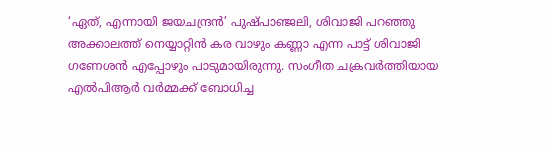‘ഏത്‌, എന്നായി ജയചന്ദ്രന്‍’ പുഷ്പാഞ്ജലി, ശിവാജി പറഞ്ഞു അക്കാലത്ത്‌ നെയ്യാറ്റിന്‍ കര വാഴും കണ്ണാ എന്ന പാട്ട്‌ ശിവാജി ഗണേശന്‍ എപ്പോഴും പാടുമായിരുന്നു. സംഗീത ചക്രവര്‍ത്തിയായ എല്‍പിആര്‍ വര്‍മ്മക്ക്‌ ബോധിച്ച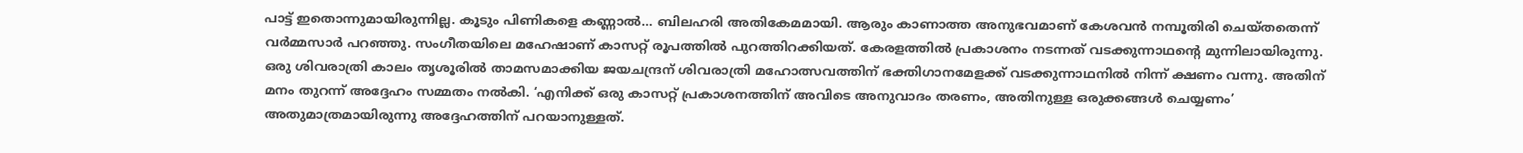പാട്ട്‌ ഇതൊന്നുമായിരുന്നില്ല. കൂടും പിണികളെ കണ്ണാല്‍… ബിലഹരി അതികേമമായി. ആരും കാണാത്ത അനുഭവമാണ്‌ കേശവന്‍ നമ്പൂതിരി ചെയ്തതെന്ന്‌ വര്‍മ്മസാര്‍ പറഞ്ഞു. സംഗീതയിലെ മഹേഷാണ്‌ കാസറ്റ്‌ രൂപത്തില്‍ പുറത്തിറക്കിയത്‌. കേരളത്തില്‍ പ്രകാശനം നടന്നത്‌ വടക്കുന്നാഥന്റെ മുന്നിലായിരുന്നു. ഒരു ശിവരാത്രി കാലം തൃശൂരില്‍ താമസമാക്കിയ ജയചന്ദ്രന്‌ ശിവരാത്രി മഹോത്സവത്തിന്‌ ഭക്തിഗാനമേളക്ക്‌ വടക്കുന്നാഥനില്‍ നിന്ന്‌ ക്ഷണം വന്നു. അതിന്‌ മനം തുറന്ന്‌ അദ്ദേഹം സമ്മതം നല്‍കി. ‘എനിക്ക്‌ ഒരു കാസറ്റ്‌ പ്രകാശനത്തിന്‌ അവിടെ അനുവാദം തരണം, അതിനുള്ള ഒരുക്കങ്ങള്‍ ചെയ്യണം’ അതുമാത്രമായിരുന്നു അദ്ദേഹത്തിന്‌ പറയാനുള്ളത്‌.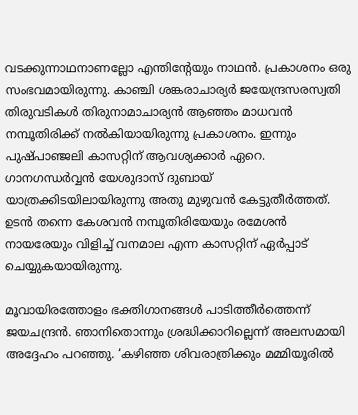വടക്കുന്നാഥനാണല്ലോ എന്തിന്റേയും നാഥന്‍. പ്രകാശനം ഒരു സംഭവമായിരുന്നു. കാഞ്ചി ശങ്കരാചാര്യര്‍ ജയേന്ദ്രസരസ്വതി തിരുവടികള്‍ തിരുനാമാചാര്യന്‍ ആഞ്ഞം മാധവന്‍ നമ്പൂതിരിക്ക്‌ നല്‍കിയായിരുന്നു പ്രകാശനം. ഇന്നും പുഷ്പാഞ്ജലി കാസറ്റിന്‌ ആവശ്യക്കാര്‍ ഏറെ. ഗാനഗന്ധര്‍വ്വന്‍ യേശുദാസ്‌ ദുബായ്‌ യാത്രക്കിടയിലായിരുന്നു അതു മുഴുവന്‍ കേട്ടുതീര്‍ത്തത്‌. ഉടന്‍ തന്നെ കേശവന്‍ നമ്പൂതിരിയേയും രമേശന്‍ നായരേയും വിളിച്ച്‌ വനമാല എന്ന കാസറ്റിന്‌ ഏര്‍പ്പാട്‌ ചെയ്യുകയായിരുന്നു.

മൂവായിരത്തോളം ഭക്തിഗാനങ്ങള്‍ പാടിത്തീര്‍ത്തെന്ന്‌ ജയചന്ദ്രന്‍. ഞാനിതൊന്നും ശ്രദ്ധിക്കാറില്ലെന്ന്‌ അലസമായി അദ്ദേഹം പറഞ്ഞു. ‘കഴിഞ്ഞ ശിവരാത്രിക്കും മമ്മിയൂരില്‍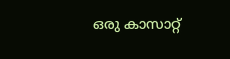ഒരു കാസാറ്റ്‌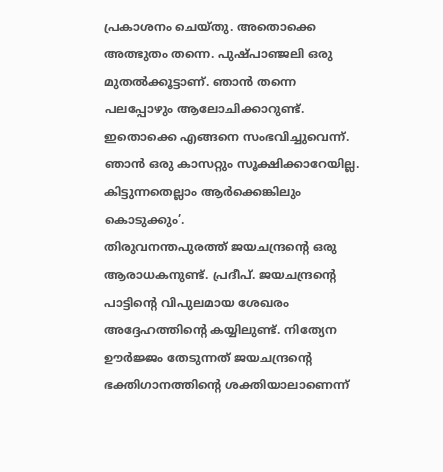പ്രകാശനം ചെയ്തു. അതൊക്കെ അത്ഭുതം തന്നെ. പുഷ്പാഞ്ജലി ഒരു മുതല്‍ക്കൂട്ടാണ്‌. ഞാന്‍ തന്നെ പലപ്പോഴും ആലോചിക്കാറുണ്ട്‌. ഇതൊക്കെ എങ്ങനെ സംഭവിച്ചുവെന്ന്‌. ഞാന്‍ ഒരു കാസറ്റും സൂക്ഷിക്കാറേയില്ല. കിട്ടുന്നതെല്ലാം ആര്‍ക്കെങ്കിലും കൊടുക്കും’.
തിരുവനന്തപുരത്ത്‌ ജയചന്ദ്രന്റെ ഒരു ആരാധകനുണ്ട്‌. പ്രദീപ്‌. ജയചന്ദ്രന്റെ പാട്ടിന്റെ വിപുലമായ ശേഖരം അദ്ദേഹത്തിന്റെ കയ്യിലുണ്ട്‌. നിത്യേന ഊര്‍ജ്ജം തേടുന്നത്‌ ജയചന്ദ്രന്റെ ഭക്തിഗാനത്തിന്റെ ശക്തിയാലാണെന്ന്‌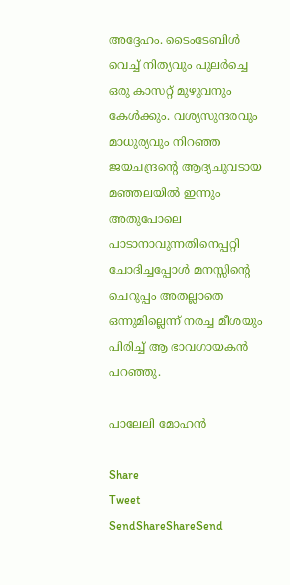അദ്ദേഹം. ടൈംടേബിള്‍ വെച്ച്‌ നിത്യവും പുലര്‍ച്ചെ ഒരു കാസറ്റ്‌ മുഴുവനും കേള്‍ക്കും. വശ്യസുന്ദരവും മാധുര്യവും നിറഞ്ഞ ജയചന്ദ്രന്റെ ആദ്യചുവടായ മഞ്ഞലയില്‍ ഇന്നും അതുപോലെ പാടാനാവുന്നതിനെപ്പറ്റി ചോദിച്ചപ്പോള്‍ മനസ്സിന്റെ ചെറുപ്പം അതല്ലാതെ ഒന്നുമില്ലെന്ന്‌ നരച്ച മീശയും പിരിച്ച്‌ ആ ഭാവഗായകന്‍ പറഞ്ഞു.

പാലേലി മോഹന്‍

Share
Tweet
SendShareShareSend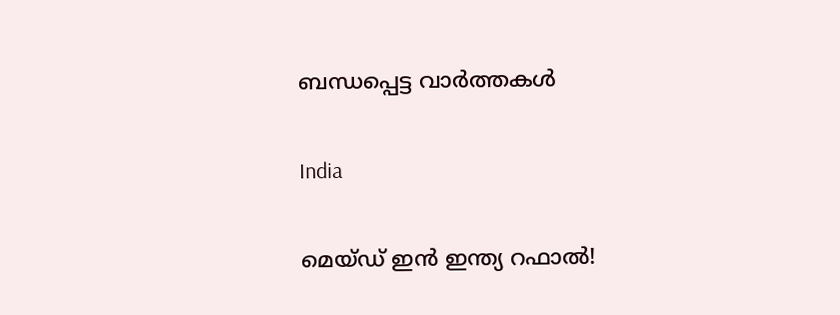ബന്ധപ്പെട്ട വാര്‍ത്തകള്‍

India

മെയ്ഡ് ഇന്‍ ഇന്ത്യ റഫാല്‍!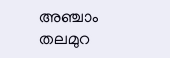അഞ്ചാം തലമുറ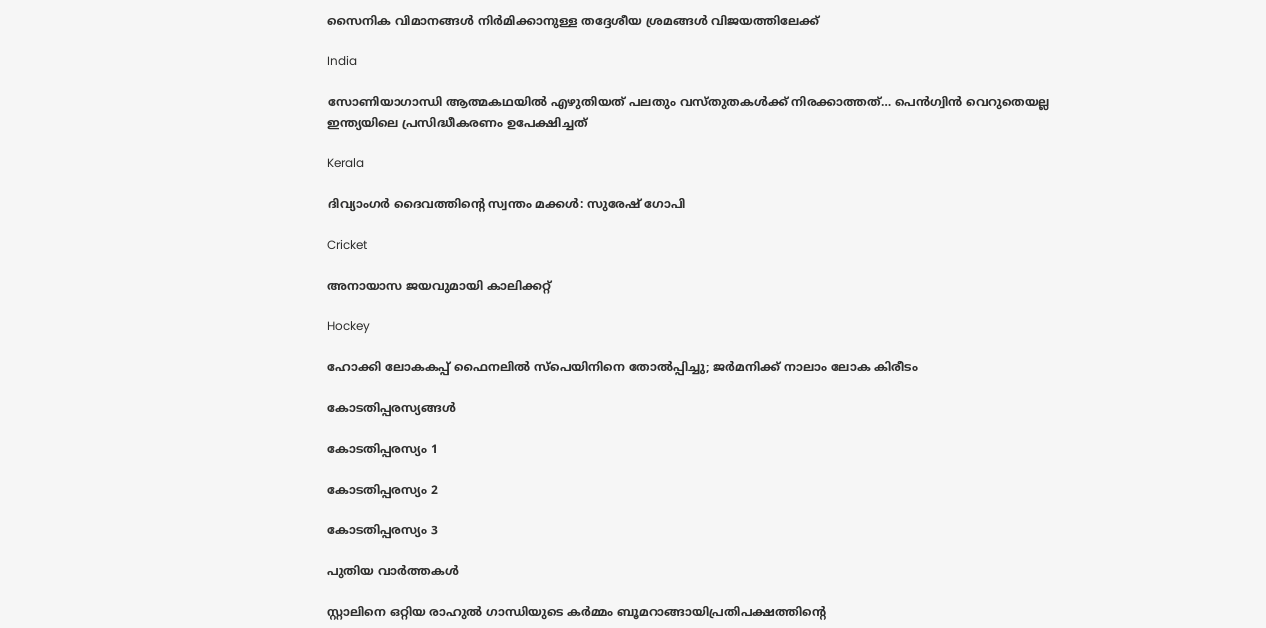സൈനിക വിമാനങ്ങള്‍ നിര്‍മിക്കാനുള്ള തദ്ദേശീയ ശ്രമങ്ങള്‍ വിജയത്തിലേക്ക്

India

സോണിയാഗാന്ധി ആത്മകഥയില്‍ എഴുതിയത് പലതും വസ്തുതകള്‍ക്ക് നിരക്കാത്തത്… പെന്‍ഗ്വിന്‍ വെറുതെയല്ല ഇന്ത്യയിലെ പ്രസിദ്ധീകരണം ഉപേക്ഷിച്ചത്

Kerala

ദിവ്യാംഗര്‍ ദൈവത്തിന്റെ സ്വന്തം മക്കള്‍: സുരേഷ് ഗോപി

Cricket

അനായാസ ജയവുമായി കാലിക്കറ്റ്

Hockey

ഹോക്കി ലോകകപ്പ് ഫൈനലില്‍ സ്‌പെയിനിനെ തോല്‍പ്പിച്ചു; ജര്‍മനിക്ക് നാലാം ലോക കിരീടം

കോടതിപ്പരസ്യങ്ങള്‍

കോടതിപ്പരസ്യം 1

കോടതിപ്പരസ്യം 2

കോടതിപ്പരസ്യം 3

പുതിയ വാര്‍ത്തകള്‍

സ്റ്റാലിനെ ഒറ്റിയ രാഹുല്‍ ഗാന്ധിയുടെ കര്‍മ്മം ബൂമറാങ്ങായിപ്രതിപക്ഷത്തിന്റെ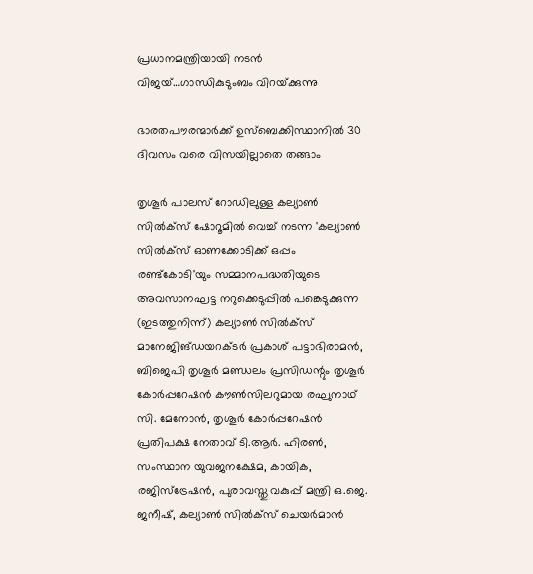പ്രധാനമന്ത്രിയായി നടന്‍ വിജയ്…ഗാന്ധികുടുംബം വിറയ്‌ക്കുന്നു

ഭാരതപൗരന്മാര്‍ക്ക് ഉസ്ബെക്കിസ്ഥാനില്‍ 30 ദിവസം വരെ വിസയില്ലാതെ തങ്ങാം

തൃശൂര്‍ പാലസ് റോഡിലുള്ള കല്യാണ്‍ സില്‍ക്‌സ് ഷോറൂമില്‍ വെച്ച് നടന്ന 'കല്യാണ്‍ സില്‍ക്‌സ് ഓണക്കോടിക്ക് ഒപ്പം രണ്ട്‌കോടി'യും സമ്മാനപദ്ധതിയുടെ അവസാനഘട്ട നറുക്കെടുപ്പില്‍ പങ്കെടുക്കുന്ന (ഇടത്തുനിന്ന്) കല്യാണ്‍ സില്‍ക്‌സ് മാനേജിങ്ഡയറക്ടര്‍ പ്രകാശ് പട്ടാഭിരാമന്‍, ബിജെപി തൃശൂര്‍ മണ്ഡലം പ്രസിഡന്റും തൃശൂര്‍ കോര്‍പ്പറേഷന്‍ കൗണ്‍സിലറുമായ രഘുനാഥ് സി. മേനോന്‍, തൃശൂര്‍ കോര്‍പ്പറേഷന്‍ പ്രതിപക്ഷ നേതാവ് ടി.ആര്‍. ഹിരണ്‍, സംസ്ഥാന യുവജനക്ഷേമ, കായിക, രജിസ്‌ട്രേഷന്‍, പുരാവസ്തു വകുപ്പ് മന്ത്രി ഒ.ജെ. ജനീഷ്, കല്യാണ്‍ സില്‍ക്‌സ് ചെയര്‍മാന്‍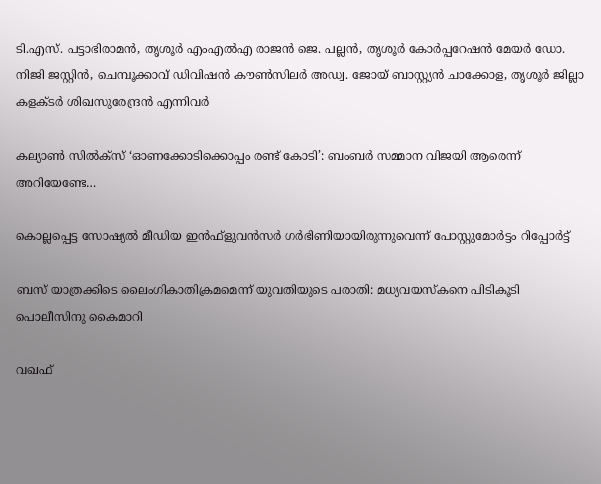ടി.എസ്. പട്ടാഭിരാമന്‍, തൃശൂര്‍ എംഎല്‍എ രാജന്‍ ജെ. പല്ലന്‍, തൃശൂര്‍ കോര്‍പ്പറേഷന്‍ മേയര്‍ ഡോ. നിജി ജസ്റ്റിന്‍, ചെമ്പൂക്കാവ് ഡിവിഷന്‍ കൗണ്‍സിലര്‍ അഡ്വ. ജോയ് ബാസ്റ്റ്യന്‍ ചാക്കോള, തൃശൂര്‍ ജില്ലാ കളക്ടര്‍ ശിഖസുരേന്ദ്രന്‍ എന്നിവര്‍

കല്യാണ്‍ സില്‍ക്‌സ് ‘ഓണക്കോടിക്കൊപ്പം രണ്ട് കോടി’: ബംബര്‍ സമ്മാന വിജയി ആരെന്ന് അറിയേണ്ടേ…

കൊല്ലപ്പെട്ട സോഷ്യല്‍ മീഡിയ ഇന്‍ഫ്‌ളുവന്‍സര്‍ ഗര്‍ഭിണിയായിരുന്നുവെന്ന് പോസ്റ്റുമോര്‍ട്ടം റിപ്പോര്‍ട്ട്

ബസ് യാത്രക്കിടെ ലൈംഗികാതിക്രമമെന്ന് യുവതിയുടെ പരാതി: മധ്യവയസ്‌കനെ പിടികൂടി പൊലീസിനു കൈമാറി

വഖഫ്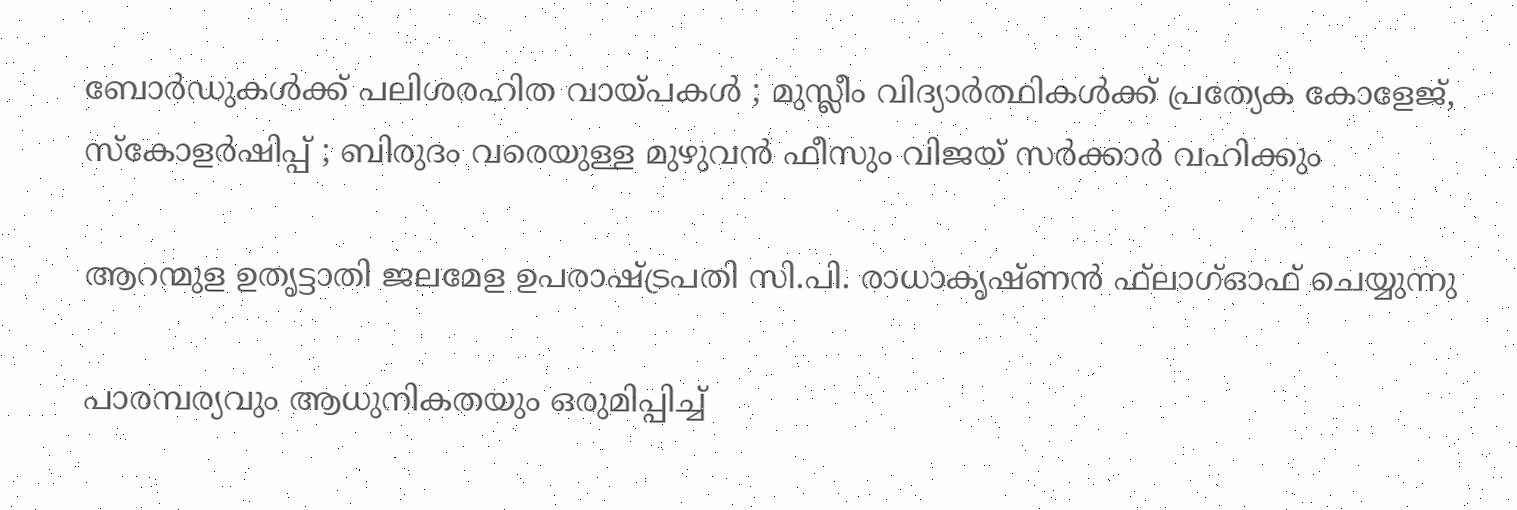ബോർഡുകൾക്ക് പലിശരഹിത വായ്‌പകൾ ; മുസ്ലീം വിദ്യാർത്ഥികൾക്ക് പ്രത്യേക കോളേജ്, സ്കോളർഷിപ്പ് ; ബിരുദം വരെയുള്ള മുഴുവൻ ഫീസും വിജയ് സർക്കാർ വഹിക്കും

ആറന്മുള ഉതൃട്ടാതി ജലമേള ഉപരാഷ്ട്രപതി സി.പി. രാധാകൃഷ്ണന്‍ ഫ്‌ലാഗ്ഓഫ് ചെയ്യുന്നു

പാരമ്പര്യവും ആധുനികതയും ഒരുമിപ്പിച്ച്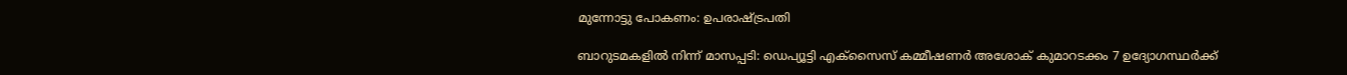മുന്നോട്ടു പോകണം: ഉപരാഷ്‌ട്രപതി

ബാറുടമകളില്‍ നിന്ന് മാസപ്പടി: ഡെപ്യൂട്ടി എക്‌സൈസ് കമ്മീഷണര്‍ അശോക് കുമാറടക്കം 7 ഉദ്യോഗസ്ഥര്‍ക്ക്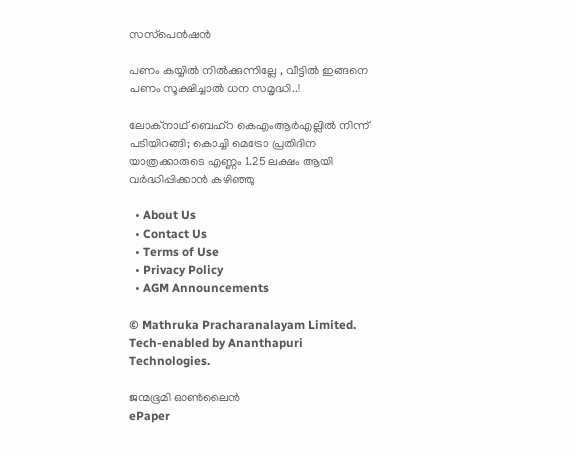സസ്‌പെന്‍ഷന്‍

പണം കയ്യിൽ നിൽക്കുന്നില്ലേ , വീട്ടിൽ ഇങ്ങനെ പണം സൂക്ഷിച്ചാൽ ധന സമൃദ്ധി..!

ലോക്‌നാഥ് ബെഹ്‌റ കെഎംആര്‍എല്ലില്‍ നിന്ന് പടിയിറങ്ങി; കൊച്ചി മെട്രോ പ്രതിദിന യാത്രക്കാരുടെ എണ്ണം 1.25 ലക്ഷം ആയി വര്‍ദ്ധിപ്പിക്കാന്‍ കഴിഞ്ഞു

  • About Us
  • Contact Us
  • Terms of Use
  • Privacy Policy
  • AGM Announcements

© Mathruka Pracharanalayam Limited.
Tech-enabled by Ananthapuri Technologies.

ജന്മഭൂമി ഓണ്‍ലൈന്‍
ePaper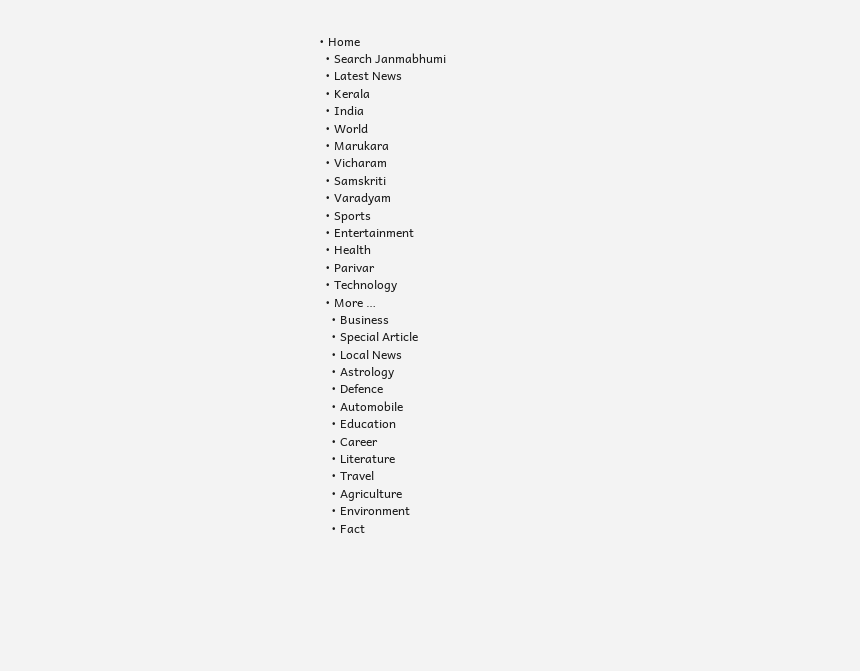• Home
  • Search Janmabhumi
  • Latest News
  • Kerala
  • India
  • World
  • Marukara
  • Vicharam
  • Samskriti
  • Varadyam
  • Sports
  • Entertainment
  • Health
  • Parivar
  • Technology
  • More …
    • Business
    • Special Article
    • Local News
    • Astrology
    • Defence
    • Automobile
    • Education
    • Career
    • Literature
    • Travel
    • Agriculture
    • Environment
    • Fact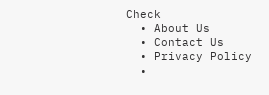Check
  • About Us
  • Contact Us
  • Privacy Policy
  •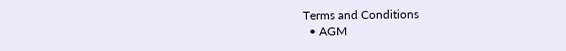Terms and Conditions
  • AGM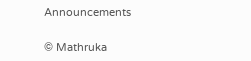Announcements

© Mathruka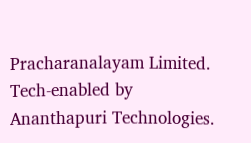Pracharanalayam Limited.
Tech-enabled by Ananthapuri Technologies.